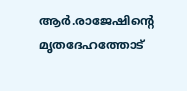ആര്‍.രാജേഷിന്റെ മൃതദേഹത്തോട്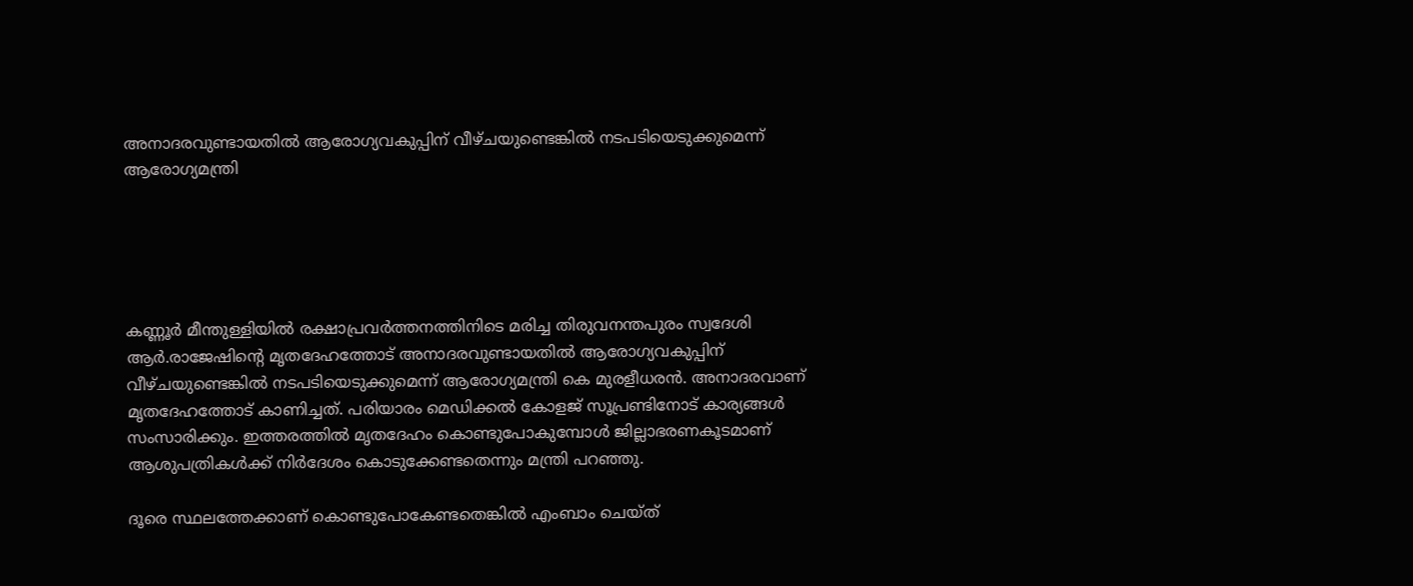അനാദരവുണ്ടായതില്‍ ആരോഗ്യവകുപ്പിന് വീഴ്ചയുണ്ടെങ്കില്‍ നടപടിയെടുക്കുമെന്ന് ആരോഗ്യമന്ത്രി





കണ്ണൂര്‍ മീന്തുള്ളിയില്‍ രക്ഷാപ്രവര്‍ത്തനത്തിനിടെ മരിച്ച തിരുവനന്തപുരം സ്വദേശി ആര്‍.രാജേഷിന്റെ മൃതദേഹത്തോട് അനാദരവുണ്ടായതില്‍ ആരോഗ്യവകുപ്പിന് വീഴ്ചയുണ്ടെങ്കില്‍ നടപടിയെടുക്കുമെന്ന് ആരോഗ്യമന്ത്രി കെ മുരളീധരന്‍. അനാദരവാണ് മൃതദേഹത്തോട് കാണിച്ചത്. പരിയാരം മെഡിക്കല്‍ കോളജ് സൂപ്രണ്ടിനോട് കാര്യങ്ങള്‍ സംസാരിക്കും. ഇത്തരത്തില്‍ മൃതദേഹം കൊണ്ടുപോകുമ്പോള്‍ ജില്ലാഭരണകൂടമാണ് ആശുപത്രികള്‍ക്ക് നിര്‍ദേശം കൊടുക്കേണ്ടതെന്നും മന്ത്രി പറഞ്ഞു.

ദൂരെ സ്ഥലത്തേക്കാണ് കൊണ്ടുപോകേണ്ടതെങ്കില്‍ എംബാം ചെയ്ത്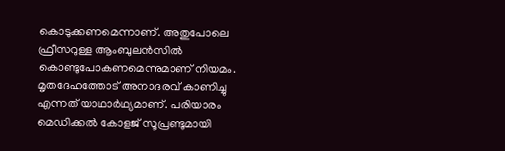കൊടുക്കണമെന്നാണ്. അതുപോലെ ഫ്രീസറുള്ള ആംബുലന്‍സില്‍ കൊണ്ടുപോകണമെന്നുമാണ് നിയമം. മൃതദേഹത്തോട് അനാദരവ് കാണിച്ചു എന്നത് യാഥാര്‍ഥ്യമാണ്. പരിയാരം മെഡിക്കല്‍ കോളജ് സൂപ്രണ്ടുമായി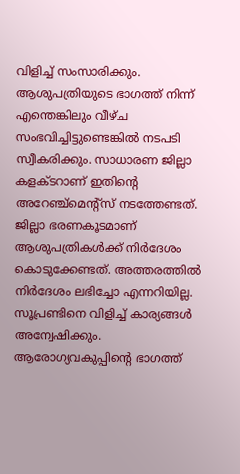വിളിച്ച് സംസാരിക്കും. ആശുപത്രിയുടെ ഭാഗത്ത് നിന്ന് എന്തെങ്കിലും വീഴ്ച സംഭവിച്ചിട്ടുണ്ടെങ്കില്‍ നടപടി സ്വീകരിക്കും. സാധാരണ ജില്ലാ കളക്ടറാണ് ഇതിന്റെ അറേഞ്ച്‌മെന്റ്‌സ് നടത്തേണ്ടത്. ജില്ലാ ഭരണകൂടമാണ് ആശുപത്രികള്‍ക്ക് നിര്‍ദേശം കൊടുക്കേണ്ടത്. അത്തരത്തില്‍ നിര്‍ദേശം ലഭിച്ചോ എന്നറിയില്ല. സൂപ്രണ്ടിനെ വിളിച്ച് കാര്യങ്ങള്‍ അന്വേഷിക്കും. ആരോഗ്യവകുപ്പിന്റെ ഭാഗത്ത്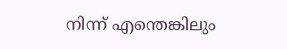നിന്ന് എന്തെങ്കിലും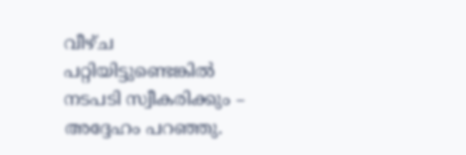വീഴ്ച പറ്റിയിട്ടുണ്ടെങ്കില്‍ നടപടി സ്വീകരിക്കും – അദ്ദേഹം പറഞ്ഞു.